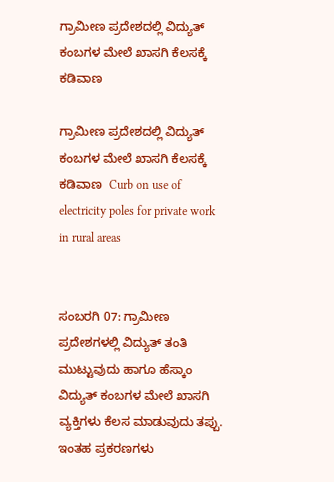ಗ್ರಾಮೀಣ ಪ್ರದೇಶದಲ್ಲಿ ವಿದ್ಯುತ್ ಕಂಬಗಳ ಮೇಲೆ ಖಾಸಗಿ ಕೆಲಸಕ್ಕೆ ಕಡಿವಾಣ

ಗ್ರಾಮೀಣ ಪ್ರದೇಶದಲ್ಲಿ ವಿದ್ಯುತ್ ಕಂಬಗಳ ಮೇಲೆ ಖಾಸಗಿ ಕೆಲಸಕ್ಕೆ ಕಡಿವಾಣ  Curb on use of electricity poles for private work in rural areas


ಸಂಬರಗಿ 07: ಗ್ರಾಮೀಣ ಪ್ರದೇಶಗಳಲ್ಲಿ ವಿದ್ಯುತ್ ತಂತಿ ಮುಟ್ಟುವುದು ಹಾಗೂ ಹೆಸ್ಕಾಂ ವಿದ್ಯುತ್ ಕಂಬಗಳ ಮೇಲೆ ಖಾಸಗಿ ವ್ಯಕ್ತಿಗಳು ಕೆಲಸ ಮಾಡುವುದು ತಪ್ಪು. ಇಂತಹ ಪ್ರಕರಣಗಳು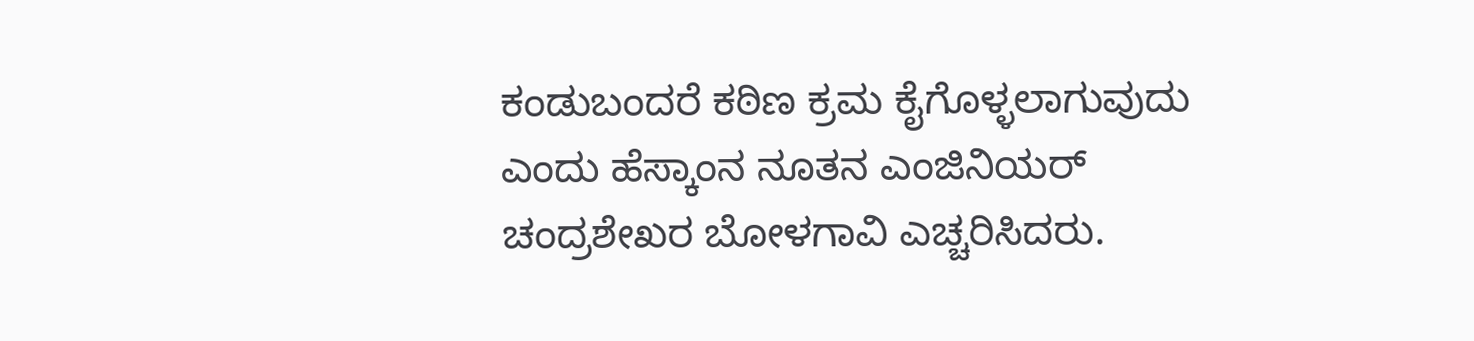ಕಂಡುಬಂದರೆ ಕಠಿಣ ಕ್ರಮ ಕೈಗೊಳ್ಳಲಾಗುವುದು ಎಂದು ಹೆಸ್ಕಾಂನ ನೂತನ ಎಂಜಿನಿಯರ್ ಚಂದ್ರಶೇಖರ ಬೋಳಗಾವಿ ಎಚ್ಚರಿಸಿದರು.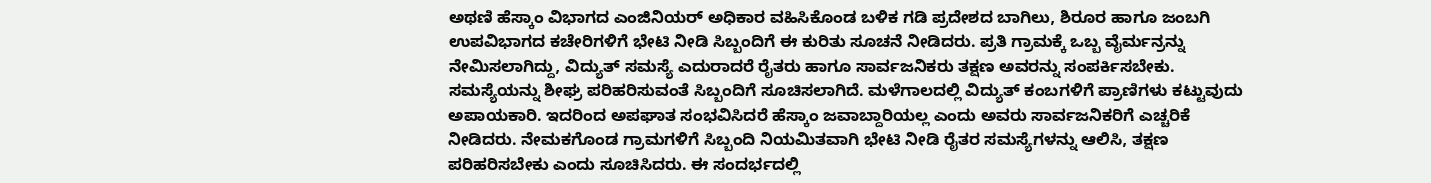ಅಥಣಿ ಹೆಸ್ಕಾಂ ವಿಭಾಗದ ಎಂಜಿನಿಯರ್ ಅಧಿಕಾರ ವಹಿಸಿಕೊಂಡ ಬಳಿಕ ಗಡಿ ಪ್ರದೇಶದ ಬಾಗಿಲು, ಶಿರೂರ ಹಾಗೂ ಜಂಬಗಿ ಉಪವಿಭಾಗದ ಕಚೇರಿಗಳಿಗೆ ಭೇಟಿ ನೀಡಿ ಸಿಬ್ಬಂದಿಗೆ ಈ ಕುರಿತು ಸೂಚನೆ ನೀಡಿದರು. ಪ್ರತಿ ಗ್ರಾಮಕ್ಕೆ ಒಬ್ಬ ವೈರ್ಮನ್ರನ್ನು ನೇಮಿಸಲಾಗಿದ್ದು, ವಿದ್ಯುತ್ ಸಮಸ್ಯೆ ಎದುರಾದರೆ ರೈತರು ಹಾಗೂ ಸಾರ್ವಜನಿಕರು ತಕ್ಷಣ ಅವರನ್ನು ಸಂಪರ್ಕಿಸಬೇಕು. ಸಮಸ್ಯೆಯನ್ನು ಶೀಘ್ರ ಪರಿಹರಿಸುವಂತೆ ಸಿಬ್ಬಂದಿಗೆ ಸೂಚಿಸಲಾಗಿದೆ. ಮಳೆಗಾಲದಲ್ಲಿ ವಿದ್ಯುತ್ ಕಂಬಗಳಿಗೆ ಪ್ರಾಣಿಗಳು ಕಟ್ಟುವುದು ಅಪಾಯಕಾರಿ. ಇದರಿಂದ ಅಪಘಾತ ಸಂಭವಿಸಿದರೆ ಹೆಸ್ಕಾಂ ಜವಾಬ್ದಾರಿಯಲ್ಲ ಎಂದು ಅವರು ಸಾರ್ವಜನಿಕರಿಗೆ ಎಚ್ಚರಿಕೆ ನೀಡಿದರು. ನೇಮಕಗೊಂಡ ಗ್ರಾಮಗಳಿಗೆ ಸಿಬ್ಬಂದಿ ನಿಯಮಿತವಾಗಿ ಭೇಟಿ ನೀಡಿ ರೈತರ ಸಮಸ್ಯೆಗಳನ್ನು ಆಲಿಸಿ, ತಕ್ಷಣ ಪರಿಹರಿಸಬೇಕು ಎಂದು ಸೂಚಿಸಿದರು. ಈ ಸಂದರ್ಭದಲ್ಲಿ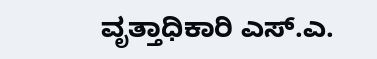ವೃತ್ತಾಧಿಕಾರಿ ಎಸ್‌.ಎ.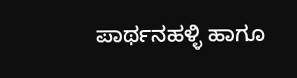ಪಾರ್ಥನಹಳ್ಳಿ ಹಾಗೂ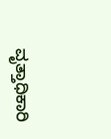ವೃತ್ತಾಧಿಕಾರಿ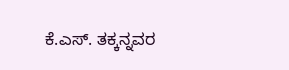ಕೆ.ಎಸ್‌. ತಕ್ಕನ್ನವರ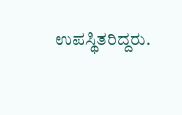ಉಪಸ್ಥಿತರಿದ್ದರು.